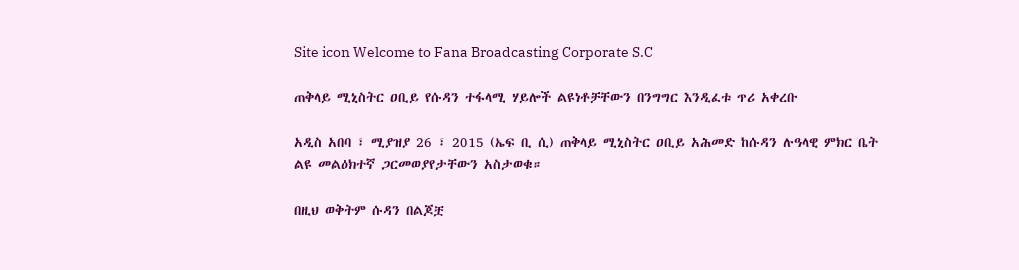Site icon Welcome to Fana Broadcasting Corporate S.C

ጠቅላይ ሚኒስትር ዐቢይ የሱዳን ተፋላሚ ሃይሎች ልዩነቶቻቸውን በንግግር እንዲፈቱ ጥሪ አቀረቡ

አዲስ አበባ ፣ ሚያዝያ 26 ፣ 2015 (ኤፍ ቢ ሲ) ጠቅላይ ሚኒስትር ዐቢይ አሕመድ ከሱዳን ሉዓላዊ ምክር ቤት ልዩ መልዕክተኛ ጋርመወያየታቸውን አስታወቁ።

በዚህ ወቅትም ሱዳን በልጆቿ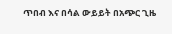ጥበብ እና በሳል ውይይት በአጭር ጊዜ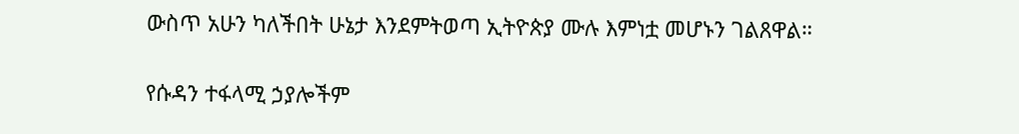ውስጥ አሁን ካለችበት ሁኔታ እንደምትወጣ ኢትዮጵያ ሙሉ እምነቷ መሆኑን ገልጸዋል።

የሱዳን ተፋላሚ ኃያሎችም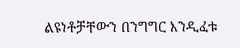ልዩነቶቻቸውን በንግግር እንዲፈቱ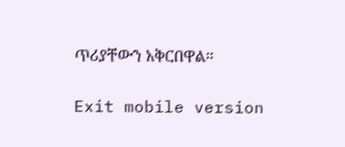ጥሪያቸውን አቅርበዋል።

Exit mobile version